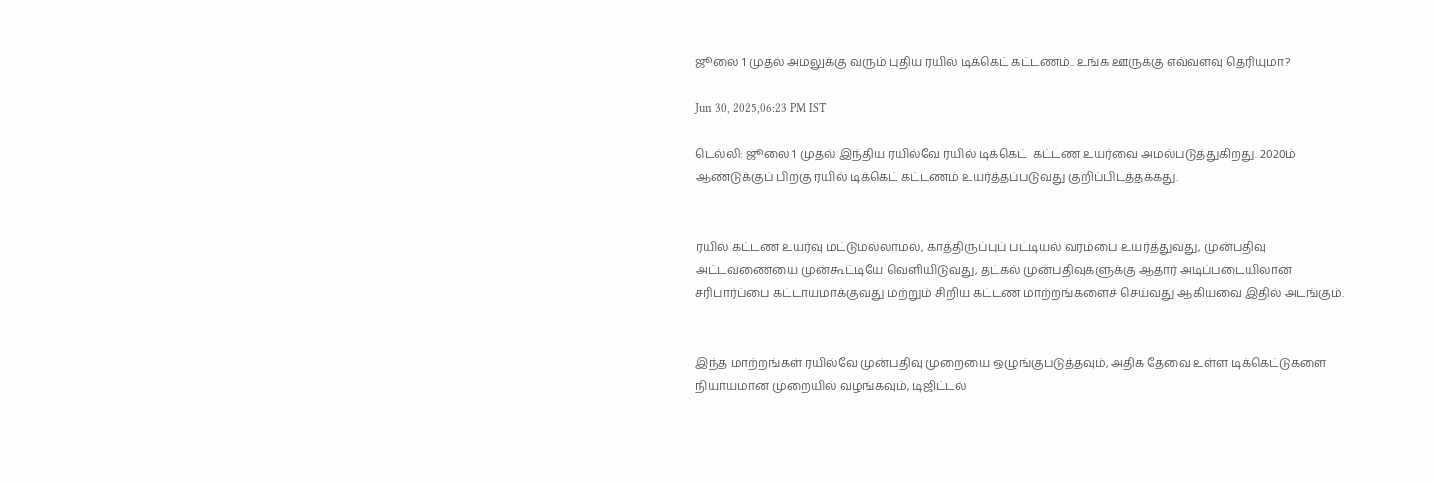ஜூலை 1 முதல் அமலுக்கு வரும் புதிய ரயில் டிக்கெட் கட்டணம்.. உங்க ஊருக்கு எவ்வளவு தெரியுமா?

Jun 30, 2025,06:23 PM IST

டெல்லி: ஜூலை 1 முதல் இந்திய ரயில்வே ரயில் டிக்கெட்  கட்டண உயர்வை அமல்படுத்துகிறது. 2020ம் ஆண்டுக்குப் பிறகு ரயில் டிக்கெட் கட்டணம் உயர்த்தப்படுவது குறிப்பிடத்தக்கது.


ரயில் கட்டண உயர்வு மட்டுமல்லாமல், காத்திருப்புப் பட்டியல் வரம்பை உயர்த்துவது, முன்பதிவு அட்டவணையை முன்கூட்டியே வெளியிடுவது, தட்கல் முன்பதிவுகளுக்கு ஆதார் அடிப்படையிலான சரிபார்ப்பை கட்டாயமாக்குவது மற்றும் சிறிய கட்டண மாற்றங்களைச் செய்வது ஆகியவை இதில் அடங்கும்.


இந்த மாற்றங்கள் ரயில்வே முன்பதிவு முறையை ஒழுங்குபடுத்தவும், அதிக தேவை உள்ள டிக்கெட்டுகளை நியாயமான முறையில் வழங்கவும், டிஜிட்டல்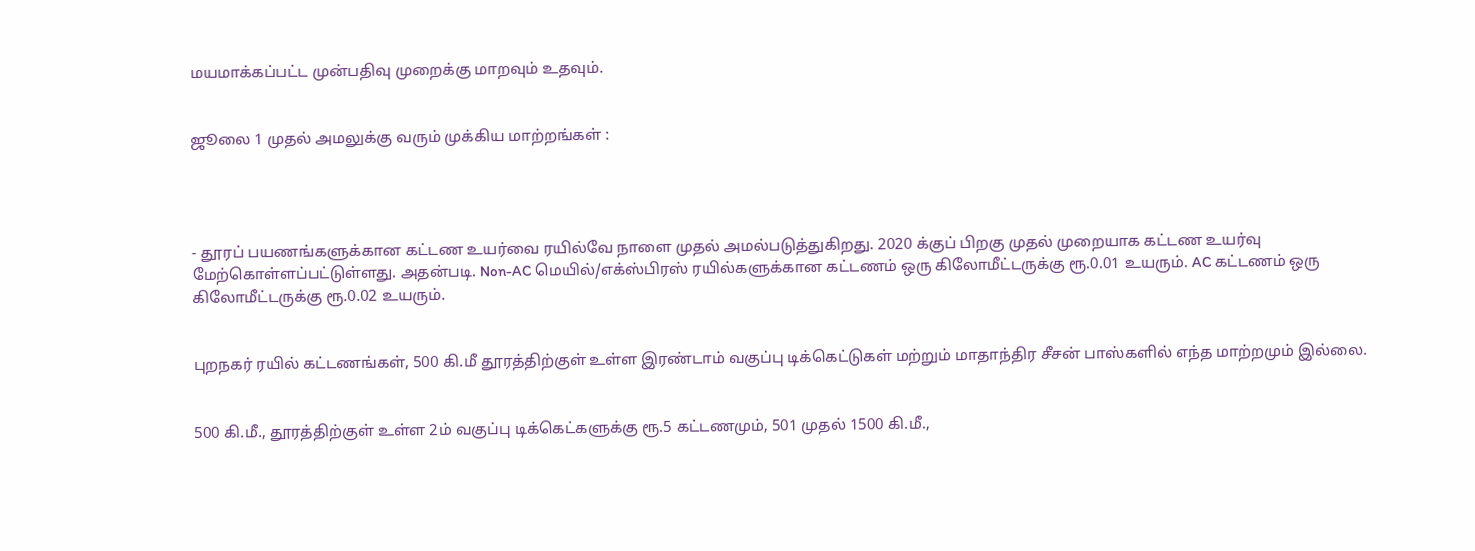மயமாக்கப்பட்ட முன்பதிவு முறைக்கு மாறவும் உதவும்.


ஜூலை 1 முதல் அமலுக்கு வரும் முக்கிய மாற்றங்கள் :




- தூரப் பயணங்களுக்கான கட்டண உயர்வை ரயில்வே நாளை முதல் அமல்படுத்துகிறது. 2020 க்குப் பிறகு முதல் முறையாக கட்டண உயர்வு மேற்கொள்ளப்பட்டுள்ளது. அதன்படி. Non-AC மெயில்/எக்ஸ்பிரஸ் ரயில்களுக்கான கட்டணம் ஒரு கிலோமீட்டருக்கு ரூ.0.01 உயரும். AC கட்டணம் ஒரு கிலோமீட்டருக்கு ரூ.0.02 உயரும்.


புறநகர் ரயில் கட்டணங்கள், 500 கி.மீ தூரத்திற்குள் உள்ள இரண்டாம் வகுப்பு டிக்கெட்டுகள் மற்றும் மாதாந்திர சீசன் பாஸ்களில் எந்த மாற்றமும் இல்லை.


500 கி.மீ., தூரத்திற்குள் உள்ள 2ம் வகுப்பு டிக்கெட்களுக்கு ரூ.5 கட்டணமும், 501 முதல் 1500 கி.மீ.,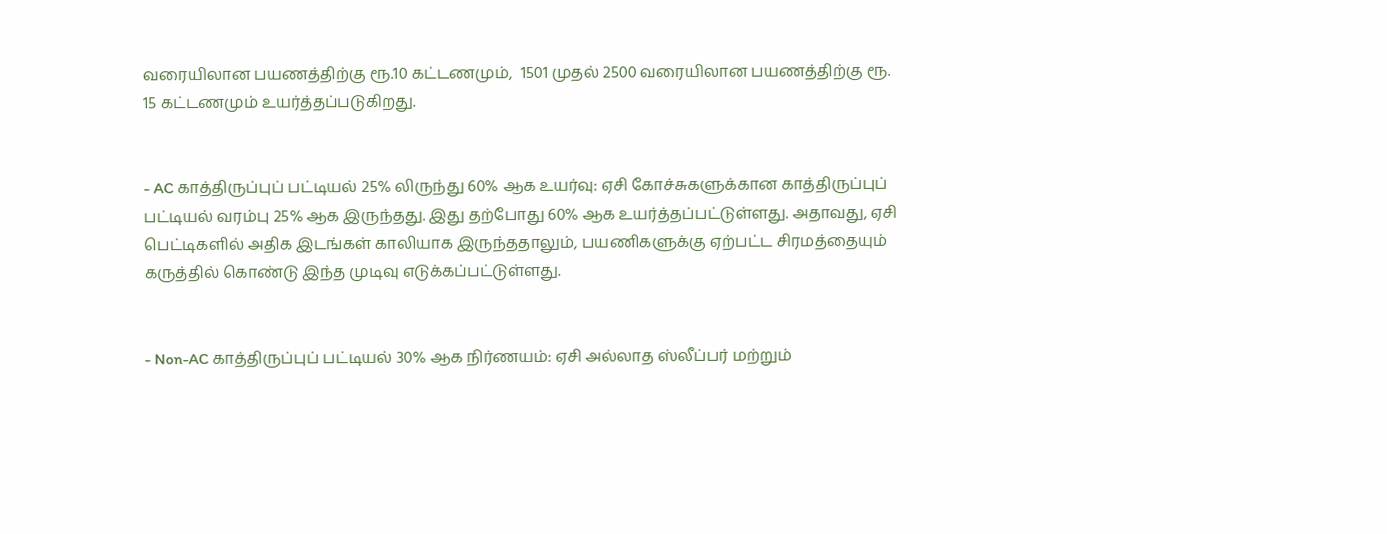வரையிலான பயணத்திற்கு ரூ.10 கட்டணமும்,  1501 முதல் 2500 வரையிலான பயணத்திற்கு ரூ. 15 கட்டணமும் உயர்த்தப்படுகிறது.


- AC காத்திருப்புப் பட்டியல் 25% லிருந்து 60% ஆக உயர்வு: ஏசி கோச்சுகளுக்கான காத்திருப்புப் பட்டியல் வரம்பு 25% ஆக இருந்தது. இது தற்போது 60% ஆக உயர்த்தப்பட்டுள்ளது. அதாவது, ஏசி பெட்டிகளில் அதிக இடங்கள் காலியாக இருந்ததாலும், பயணிகளுக்கு ஏற்பட்ட சிரமத்தையும் கருத்தில் கொண்டு இந்த முடிவு எடுக்கப்பட்டுள்ளது.


- Non-AC காத்திருப்புப் பட்டியல் 30% ஆக நிர்ணயம்: ஏசி அல்லாத ஸ்லீப்பர் மற்றும்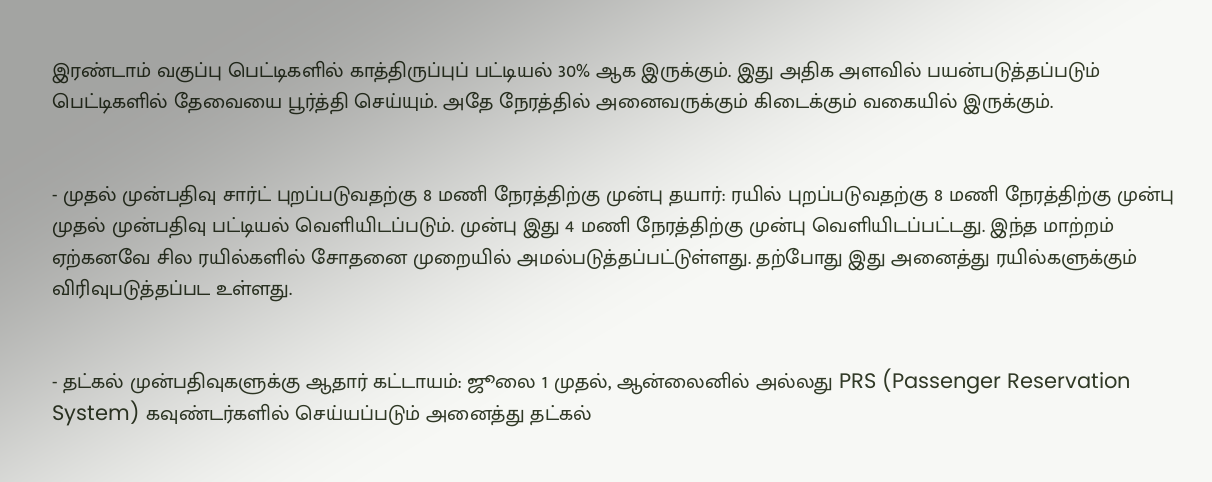இரண்டாம் வகுப்பு பெட்டிகளில் காத்திருப்புப் பட்டியல் 30% ஆக இருக்கும். இது அதிக அளவில் பயன்படுத்தப்படும் பெட்டிகளில் தேவையை பூர்த்தி செய்யும். அதே நேரத்தில் அனைவருக்கும் கிடைக்கும் வகையில் இருக்கும்.


- முதல் முன்பதிவு சார்ட் புறப்படுவதற்கு 8 மணி நேரத்திற்கு முன்பு தயார்: ரயில் புறப்படுவதற்கு 8 மணி நேரத்திற்கு முன்பு முதல் முன்பதிவு பட்டியல் வெளியிடப்படும். முன்பு இது 4 மணி நேரத்திற்கு முன்பு வெளியிடப்பட்டது. இந்த மாற்றம் ஏற்கனவே சில ரயில்களில் சோதனை முறையில் அமல்படுத்தப்பட்டுள்ளது. தற்போது இது அனைத்து ரயில்களுக்கும் விரிவுபடுத்தப்பட உள்ளது.


- தட்கல் முன்பதிவுகளுக்கு ஆதார் கட்டாயம்: ஜூலை 1 முதல், ஆன்லைனில் அல்லது PRS (Passenger Reservation System) கவுண்டர்களில் செய்யப்படும் அனைத்து தட்கல்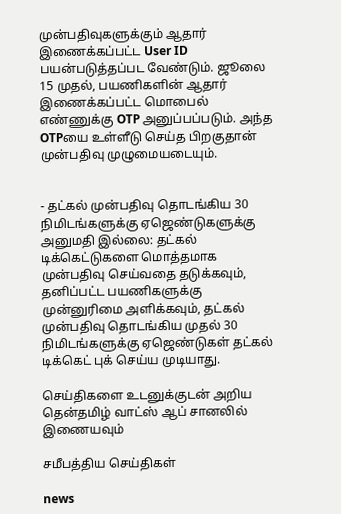முன்பதிவுகளுக்கும் ஆதார் இணைக்கப்பட்ட User ID பயன்படுத்தப்பட வேண்டும். ஜூலை 15 முதல், பயணிகளின் ஆதார் இணைக்கப்பட்ட மொபைல் எண்ணுக்கு OTP அனுப்பப்படும். அந்த OTPயை உள்ளீடு செய்த பிறகுதான் முன்பதிவு முழுமையடையும்.


- தட்கல் முன்பதிவு தொடங்கிய 30 நிமிடங்களுக்கு ஏஜெண்டுகளுக்கு அனுமதி இல்லை: தட்கல் டிக்கெட்டுகளை மொத்தமாக முன்பதிவு செய்வதை தடுக்கவும், தனிப்பட்ட பயணிகளுக்கு முன்னுரிமை அளிக்கவும், தட்கல் முன்பதிவு தொடங்கிய முதல் 30 நிமிடங்களுக்கு ஏஜெண்டுகள் தட்கல் டிக்கெட் புக் செய்ய முடியாது.

செய்திகளை உடனுக்குடன் அறிய தென்தமிழ் வாட்ஸ் ஆப் சானலில் இணையவும்

சமீபத்திய செய்திகள்

news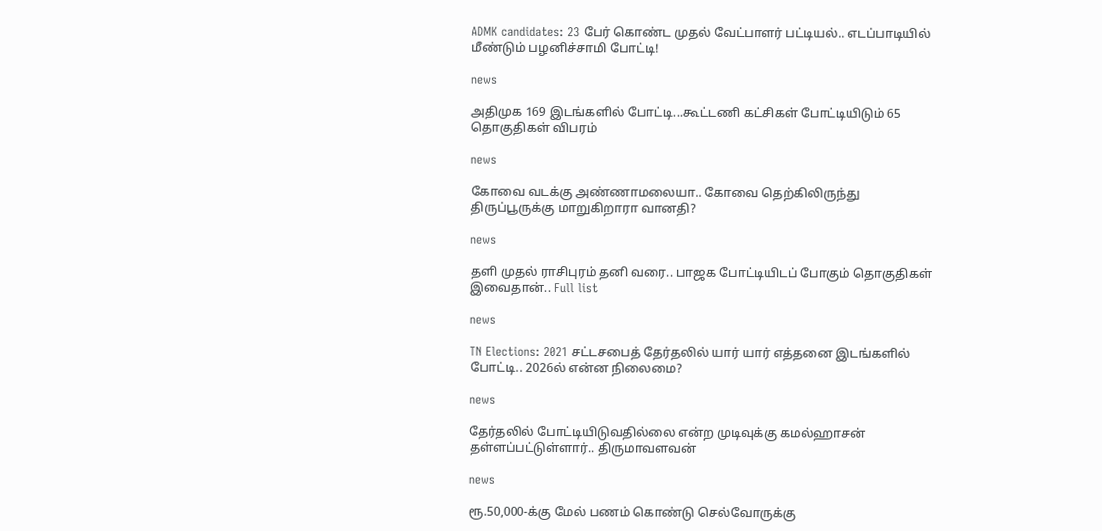ADMK candidates: 23 பேர் கொண்ட முதல் வேட்பாளர் பட்டியல்.. எடப்பாடியில் மீண்டும் பழனிச்சாமி போட்டி!

news

அதிமுக 169 இடங்களில் போட்டி...கூட்டணி கட்சிகள் போட்டியிடும் 65 தொகுதிகள் விபரம்

news

கோவை வடக்கு அண்ணாமலையா.. கோவை தெற்கிலிருந்து திருப்பூருக்கு மாறுகிறாரா வானதி?

news

தளி முதல் ராசிபுரம் தனி வரை.. பாஜக போட்டியிடப் போகும் தொகுதிகள் இவைதான்.. Full list

news

TN Elections: 2021 சட்டசபைத் தேர்தலில் யார் யார் எத்தனை இடங்களில் போட்டி.. 2026ல் என்ன நிலைமை?

news

தேர்தலில் போட்டியிடுவதில்லை என்ற முடிவுக்கு கமல்ஹாசன் தள்ளப்பட்டுள்ளார்.. திருமாவளவன்

news

ரூ.50,000-க்கு மேல் பணம் கொண்டு செல்வோருக்கு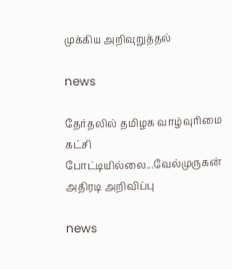முக்கிய அறிவுறுத்தல்

news

தேர்தலில் தமிழக வாழ்வுரிமை கட்சி போட்டியில்லை...வேல்முருகன் அதிரடி அறிவிப்பு

news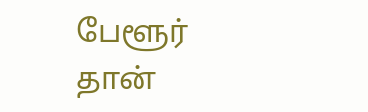பேளூர் தான்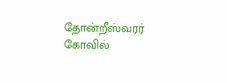தோன்றீஸ்வரர் கோவில்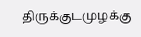திருக்குடமுழக்கு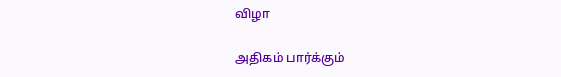விழா

அதிகம் பார்க்கும்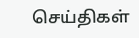செய்திகள்